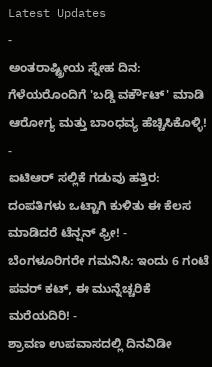Latest Updates
-
ಅಂತರಾಷ್ಟ್ರೀಯ ಸ್ನೇಹ ದಿನ: ಗೆಳೆಯರೊಂದಿಗೆ 'ಬಡ್ಡಿ ವರ್ಕೌಟ್' ಮಾಡಿ ಆರೋಗ್ಯ ಮತ್ತು ಬಾಂಧವ್ಯ ಹೆಚ್ಚಿಸಿಕೊಳ್ಳಿ! -
ಐಟಿಆರ್ ಸಲ್ಲಿಕೆ ಗಡುವು ಹತ್ತಿರ: ದಂಪತಿಗಳು ಒಟ್ಟಾಗಿ ಕುಳಿತು ಈ ಕೆಲಸ ಮಾಡಿದರೆ ಟೆನ್ಷನ್ ಫ್ರೀ! -
ಬೆಂಗಳೂರಿಗರೇ ಗಮನಿಸಿ: ಇಂದು 6 ಗಂಟೆ ಪವರ್ ಕಟ್, ಈ ಮುನ್ನೆಚ್ಚರಿಕೆ ಮರೆಯದಿರಿ! -
ಶ್ರಾವಣ ಉಪವಾಸದಲ್ಲಿ ದಿನವಿಡೀ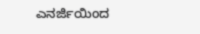ಎನರ್ಜಿಯಿಂದ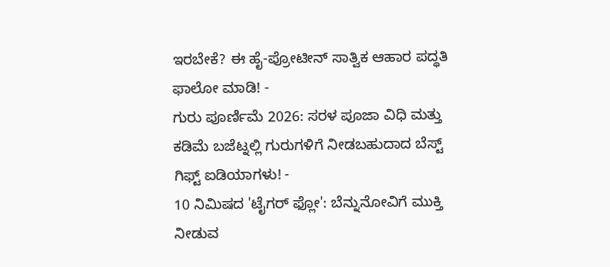ಇರಬೇಕೆ? ಈ ಹೈ-ಪ್ರೋಟೀನ್ ಸಾತ್ವಿಕ ಆಹಾರ ಪದ್ಧತಿ ಫಾಲೋ ಮಾಡಿ! -
ಗುರು ಪೂರ್ಣಿಮೆ 2026: ಸರಳ ಪೂಜಾ ವಿಧಿ ಮತ್ತು ಕಡಿಮೆ ಬಜೆಟ್ನಲ್ಲಿ ಗುರುಗಳಿಗೆ ನೀಡಬಹುದಾದ ಬೆಸ್ಟ್ ಗಿಫ್ಟ್ ಐಡಿಯಾಗಳು! -
10 ನಿಮಿಷದ 'ಟೈಗರ್ ಫ್ಲೋ': ಬೆನ್ನುನೋವಿಗೆ ಮುಕ್ತಿ ನೀಡುವ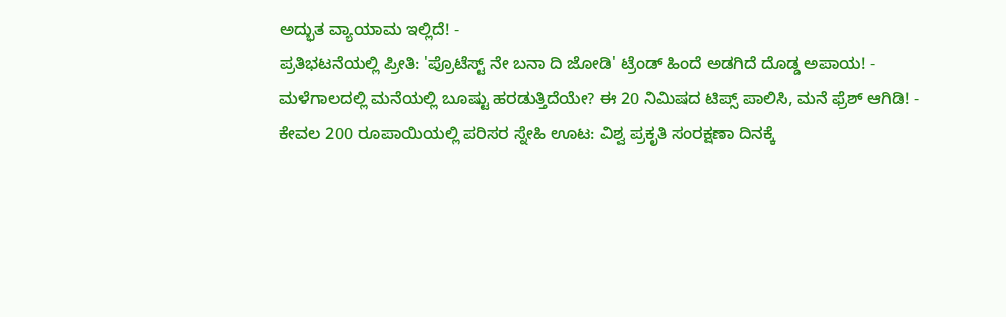ಅದ್ಭುತ ವ್ಯಾಯಾಮ ಇಲ್ಲಿದೆ! -
ಪ್ರತಿಭಟನೆಯಲ್ಲಿ ಪ್ರೀತಿ: 'ಪ್ರೊಟೆಸ್ಟ್ ನೇ ಬನಾ ದಿ ಜೋಡಿ' ಟ್ರೆಂಡ್ ಹಿಂದೆ ಅಡಗಿದೆ ದೊಡ್ಡ ಅಪಾಯ! -
ಮಳೆಗಾಲದಲ್ಲಿ ಮನೆಯಲ್ಲಿ ಬೂಷ್ಟು ಹರಡುತ್ತಿದೆಯೇ? ಈ 20 ನಿಮಿಷದ ಟಿಪ್ಸ್ ಪಾಲಿಸಿ, ಮನೆ ಫ್ರೆಶ್ ಆಗಿಡಿ! -
ಕೇವಲ 200 ರೂಪಾಯಿಯಲ್ಲಿ ಪರಿಸರ ಸ್ನೇಹಿ ಊಟ: ವಿಶ್ವ ಪ್ರಕೃತಿ ಸಂರಕ್ಷಣಾ ದಿನಕ್ಕೆ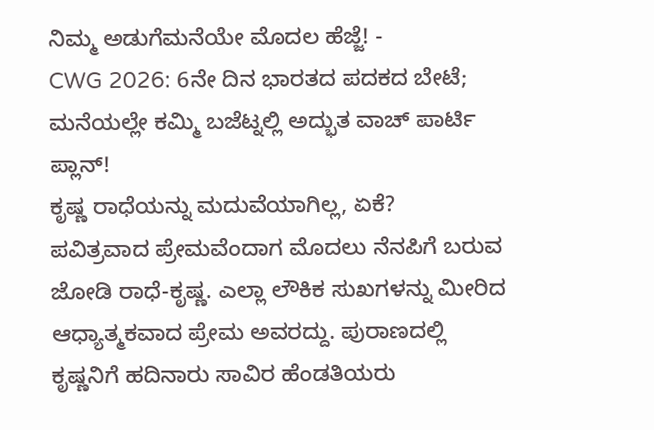ನಿಮ್ಮ ಅಡುಗೆಮನೆಯೇ ಮೊದಲ ಹೆಜ್ಜೆ! -
CWG 2026: 6ನೇ ದಿನ ಭಾರತದ ಪದಕದ ಬೇಟೆ; ಮನೆಯಲ್ಲೇ ಕಮ್ಮಿ ಬಜೆಟ್ನಲ್ಲಿ ಅದ್ಭುತ ವಾಚ್ ಪಾರ್ಟಿ ಪ್ಲಾನ್!
ಕೃಷ್ಣ ರಾಧೆಯನ್ನು ಮದುವೆಯಾಗಿಲ್ಲ, ಏಕೆ?
ಪವಿತ್ರವಾದ ಪ್ರೇಮವೆಂದಾಗ ಮೊದಲು ನೆನಪಿಗೆ ಬರುವ ಜೋಡಿ ರಾಧೆ-ಕೃಷ್ಣ. ಎಲ್ಲಾ ಲೌಕಿಕ ಸುಖಗಳನ್ನು ಮೀರಿದ ಆಧ್ಯಾತ್ಮಕವಾದ ಪ್ರೇಮ ಅವರದ್ದು. ಪುರಾಣದಲ್ಲಿ ಕೃಷ್ಣನಿಗೆ ಹದಿನಾರು ಸಾವಿರ ಹೆಂಡತಿಯರು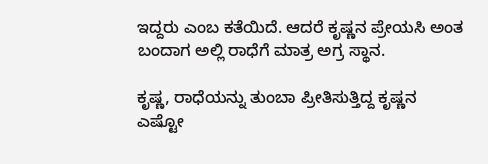ಇದ್ದರು ಎಂಬ ಕತೆಯಿದೆ. ಆದರೆ ಕೃಷ್ಣನ ಪ್ರೇಯಸಿ ಅಂತ ಬಂದಾಗ ಅಲ್ಲಿ ರಾಧೆಗೆ ಮಾತ್ರ ಅಗ್ರ ಸ್ಥಾನ.

ಕೃಷ್ಣ, ರಾಧೆಯನ್ನು ತುಂಬಾ ಪ್ರೀತಿಸುತ್ತಿದ್ದ ಕೃಷ್ಣನ ಎಷ್ಟೋ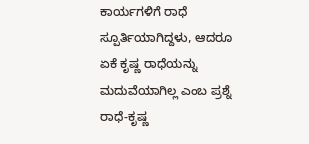ಕಾರ್ಯಗಳಿಗೆ ರಾಧೆ ಸ್ಪೂರ್ತಿಯಾಗಿದ್ದಳು, ಆದರೂ ಏಕೆ ಕೃಷ್ಣ ರಾಧೆಯನ್ನು ಮದುವೆಯಾಗಿಲ್ಲ ಎಂಬ ಪ್ರಶ್ನೆ ರಾಧೆ-ಕೃಷ್ಣ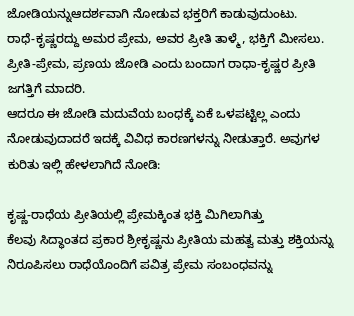ಜೋಡಿಯನ್ನುಆದರ್ಶವಾಗಿ ನೋಡುವ ಭಕ್ತರಿಗೆ ಕಾಡುವುದುಂಟು.
ರಾಧೆ-ಕೃಷ್ಣರದ್ದು ಅಮರ ಪ್ರೇಮ, ಅವರ ಪ್ರೀತಿ ತಾಳ್ಮೆ, ಭಕ್ತಿಗೆ ಮೀಸಲು. ಪ್ರೀತಿ-ಪ್ರೇಮ, ಪ್ರಣಯ ಜೋಡಿ ಎಂದು ಬಂದಾಗ ರಾಧಾ-ಕೃಷ್ಣರ ಪ್ರೀತಿ ಜಗತ್ತಿಗೆ ಮಾದರಿ.
ಆದರೂ ಈ ಜೋಡಿ ಮದುವೆಯ ಬಂಧಕ್ಕೆ ಏಕೆ ಒಳಪಟ್ಟಿಲ್ಲ ಎಂದು ನೋಡುವುದಾದರೆ ಇದಕ್ಕೆ ವಿವಿಧ ಕಾರಣಗಳನ್ನು ನೀಡುತ್ತಾರೆ. ಅವುಗಳ ಕುರಿತು ಇಲ್ಲಿ ಹೇಳಲಾಗಿದೆ ನೋಡಿ:

ಕೃಷ್ಣ-ರಾಧೆಯ ಪ್ರೀತಿಯಲ್ಲಿ ಪ್ರೇಮಕ್ಕಿಂತ ಭಕ್ತಿ ಮಿಗಿಲಾಗಿತ್ತು
ಕೆಲವು ಸಿದ್ಧಾಂತದ ಪ್ರಕಾರ ಶ್ರೀಕೃಷ್ಣನು ಪ್ರೀತಿಯ ಮಹತ್ವ ಮತ್ತು ಶಕ್ತಿಯನ್ನು ನಿರೂಪಿಸಲು ರಾಧೆಯೊಂದಿಗೆ ಪವಿತ್ರ ಪ್ರೇಮ ಸಂಬಂಧವನ್ನು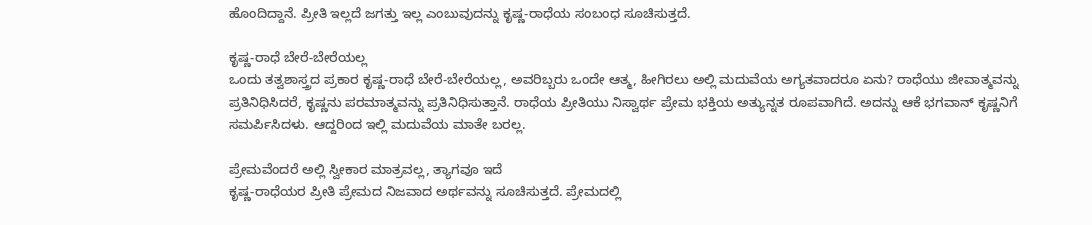ಹೊಂದಿದ್ದಾನೆ. ಪ್ರೀತಿ ಇಲ್ಲದೆ ಜಗತ್ತು ಇಲ್ಲ ಎಂಬುವುದನ್ನು ಕೃಷ್ಣ-ರಾಧೆಯ ಸಂಬಂಧ ಸೂಚಿಸುತ್ತದೆ.

ಕೃಷ್ಣ-ರಾಧೆ ಬೇರೆ-ಬೇರೆಯಲ್ಲ
ಒಂದು ತತ್ವಶಾಸ್ತ್ರದ ಪ್ರಕಾರ ಕೃಷ್ಣ-ರಾಧೆ ಬೇರೆ-ಬೇರೆಯಲ್ಲ, ಅವರಿಬ್ಬರು ಒಂದೇ ಆತ್ಮ, ಹೀಗಿರಲು ಅಲ್ಲಿ ಮದುವೆಯ ಅಗ್ಯತವಾದರೂ ಏನು? ರಾಧೆಯು ಜೀವಾತ್ಮವನ್ನು ಪ್ರತಿನಿಧಿಸಿದರೆ, ಕೃಷ್ಣನು ಪರಮಾತ್ಮವನ್ನು ಪ್ರತಿನಿಧಿಸುತ್ತಾನೆ. ರಾಧೆಯ ಪ್ರೀತಿಯು ನಿಸ್ವಾರ್ಥ ಪ್ರೇಮ ಭಕ್ತಿಯ ಅತ್ಯುನ್ನತ ರೂಪವಾಗಿದೆ. ಅದನ್ನು ಆಕೆ ಭಗವಾನ್ ಕೃಷ್ಣನಿಗೆ ಸಮರ್ಪಿಸಿದಳು. ಆದ್ದರಿಂದ ಇಲ್ಲಿ ಮದುವೆಯ ಮಾತೇ ಬರಲ್ಲ.

ಪ್ರೇಮವೆಂದರೆ ಅಲ್ಲಿ ಸ್ವೀಕಾರ ಮಾತ್ರವಲ್ಲ, ತ್ಯಾಗವೂ ಇದೆ
ಕೃಷ್ಣ-ರಾಧೆಯರ ಪ್ರೀತಿ ಪ್ರೇಮದ ನಿಜವಾದ ಅರ್ಥವನ್ನು ಸೂಚಿಸುತ್ತದೆ. ಪ್ರೇಮದಲ್ಲಿ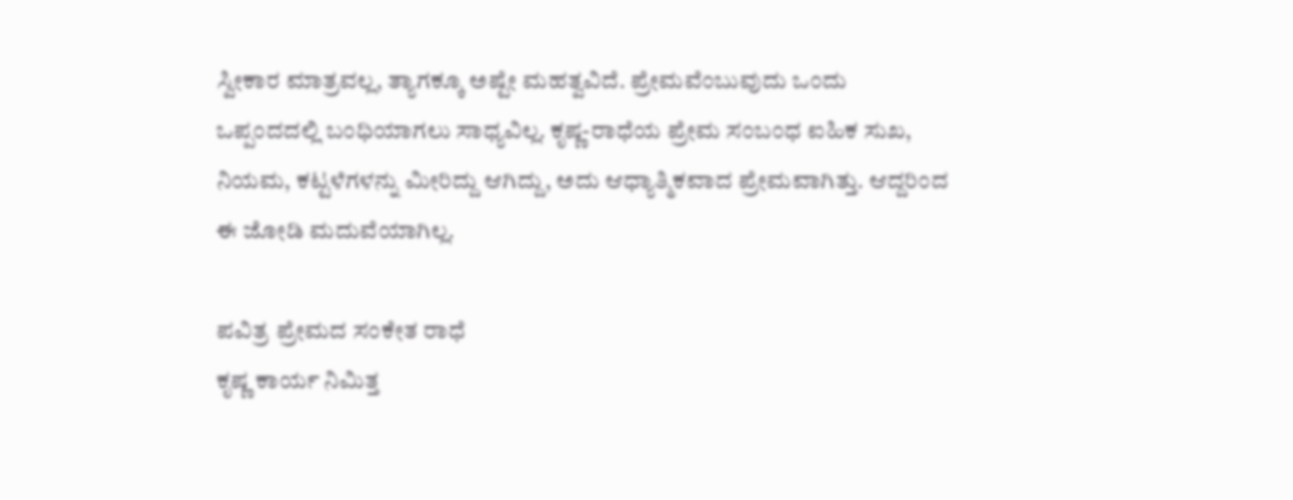ಸ್ವೀಕಾರ ಮಾತ್ರವಲ್ಲ, ತ್ಯಾಗಕ್ಕೂ ಅಷ್ಟೇ ಮಹತ್ವವಿದೆ. ಪ್ರೇಮವೆಂಬುವುದು ಒಂದು ಒಪ್ಪಂದದಲ್ಲಿ ಬಂಧಿಯಾಗಲು ಸಾಧ್ಯವಿಲ್ಲ. ಕೃಷ್ಣ-ರಾಧೆಯ ಪ್ರೇಮ ಸಂಬಂಧ ಐಹಿಕ ಸುಖ, ನಿಯಮ, ಕಟ್ಟಳೆಗಳನ್ನು ಮೀರಿದ್ದು ಆಗಿದ್ದು, ಅದು ಆಧ್ಯಾತ್ಮಿಕವಾದ ಪ್ರೇಮವಾಗಿತ್ತು. ಆದ್ದರಿಂದ ಈ ಜೋಡಿ ಮದುವೆಯಾಗಿಲ್ಲ.

ಪವಿತ್ರ ಪ್ರೇಮದ ಸಂಕೇತ ರಾಧೆ
ಕೃಷ್ಣ ಕಾರ್ಯ ನಿಮಿತ್ತ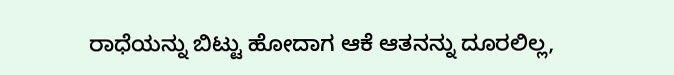ರಾಧೆಯನ್ನು ಬಿಟ್ಟು ಹೋದಾಗ ಆಕೆ ಆತನನ್ನು ದೂರಲಿಲ್ಲ,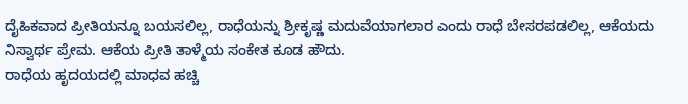ದೈಹಿಕವಾದ ಪ್ರೀತಿಯನ್ನೂ ಬಯಸಲಿಲ್ಲ, ರಾಧೆಯನ್ನು ಶ್ರೀಕೃಷ್ಣ ಮದುವೆಯಾಗಲಾರ ಎಂದು ರಾಧೆ ಬೇಸರಪಡಲಿಲ್ಲ, ಆಕೆಯದು ನಿಸ್ವಾರ್ಥ ಪ್ರೇಮ. ಆಕೆಯ ಪ್ರೀತಿ ತಾಳ್ಮೆಯ ಸಂಕೇತ ಕೂಡ ಹೌದು.
ರಾಧೆಯ ಹೃದಯದಲ್ಲಿ ಮಾಧವ ಹಚ್ಚಿ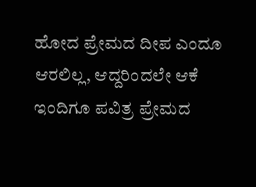ಹೋದ ಪ್ರೇಮದ ದೀಪ ಎಂದೂ ಆರಲಿಲ್ಲ, ಆದ್ದರಿಂದಲೇ ಆಕೆ ಇಂದಿಗೂ ಪವಿತ್ರ ಪ್ರೇಮದ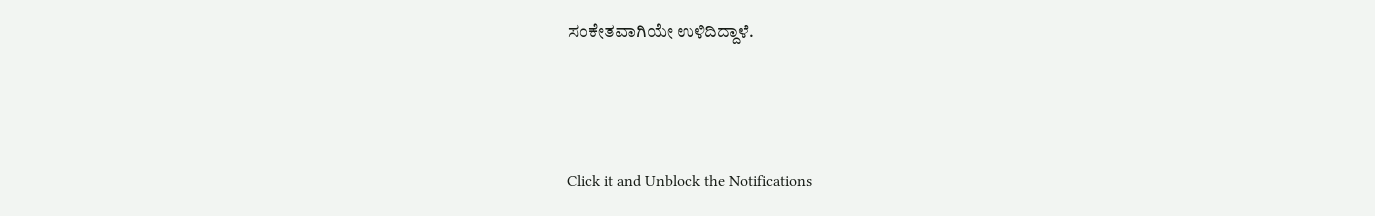ಸಂಕೇತವಾಗಿಯೇ ಉಳಿದಿದ್ದಾಳೆ.



Click it and Unblock the Notifications